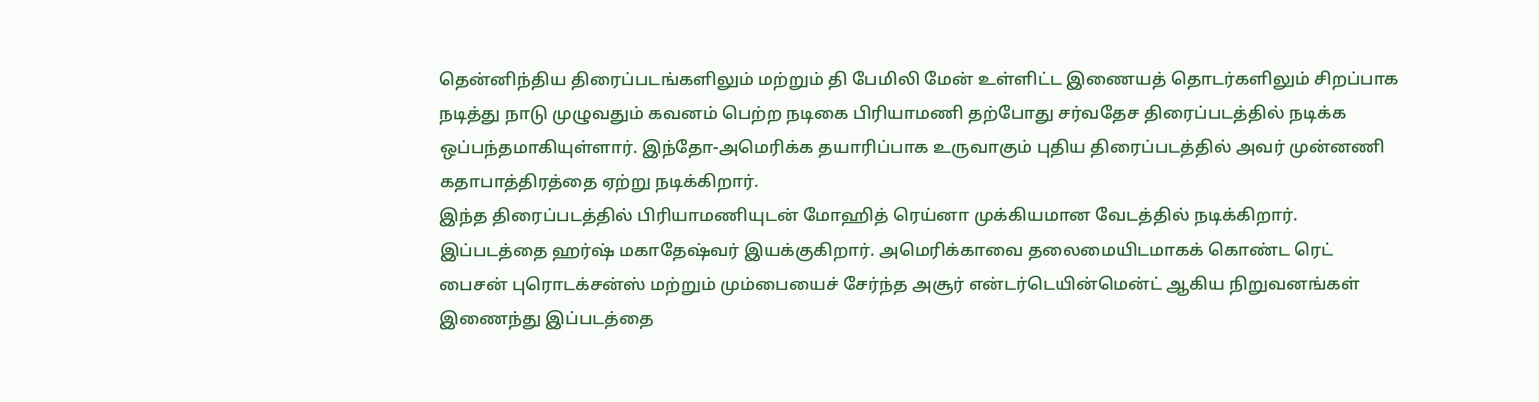தென்னிந்திய திரைப்படங்களிலும் மற்றும் தி பேமிலி மேன் உள்ளிட்ட இணையத் தொடர்களிலும் சிறப்பாக நடித்து நாடு முழுவதும் கவனம் பெற்ற நடிகை பிரியாமணி தற்போது சர்வதேச திரைப்படத்தில் நடிக்க ஒப்பந்தமாகியுள்ளார். இந்தோ-அமெரிக்க தயாரிப்பாக உருவாகும் புதிய திரைப்படத்தில் அவர் முன்னணி கதாபாத்திரத்தை ஏற்று நடிக்கிறார்.
இந்த திரைப்படத்தில் பிரியாமணியுடன் மோஹித் ரெய்னா முக்கியமான வேடத்தில் நடிக்கிறார். இப்படத்தை ஹர்ஷ் மகாதேஷ்வர் இயக்குகிறார். அமெரிக்காவை தலைமையிடமாகக் கொண்ட ரெட் பைசன் புரொடக்சன்ஸ் மற்றும் மும்பையைச் சேர்ந்த அசூர் என்டர்டெயின்மென்ட் ஆகிய நிறுவனங்கள் இணைந்து இப்படத்தை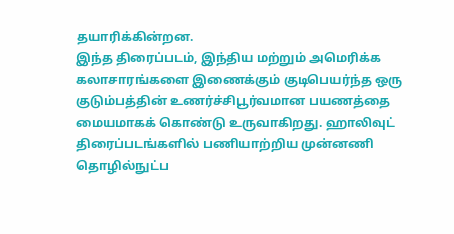தயாரிக்கின்றன.
இந்த திரைப்படம், இந்திய மற்றும் அமெரிக்க கலாசாரங்களை இணைக்கும் குடிபெயர்ந்த ஒரு குடும்பத்தின் உணர்ச்சிபூர்வமான பயணத்தை மையமாகக் கொண்டு உருவாகிறது. ஹாலிவுட் திரைப்படங்களில் பணியாற்றிய முன்னணி தொழில்நுட்ப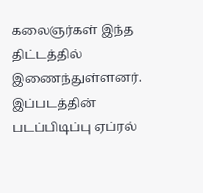கலைஞர்கள் இந்த திட்டத்தில் இணைந்துள்ளனர். இப்படத்தின் படப்பிடிப்பு ஏப்ரல்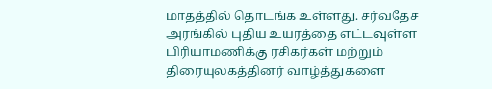மாதத்தில் தொடங்க உள்ளது. சர்வதேச அரங்கில் புதிய உயரத்தை எட்டவுள்ள பிரியாமணிக்கு ரசிகர்கள் மற்றும் திரையுலகத்தினர் வாழ்த்துகளை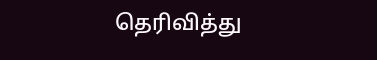தெரிவித்து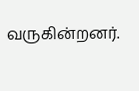வருகின்றனர்.